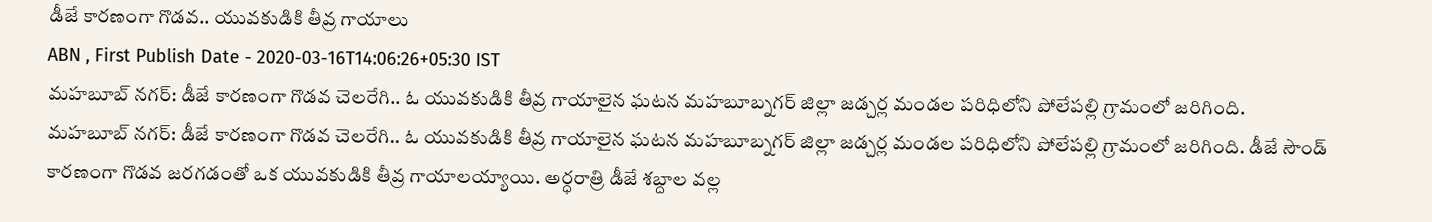డీజే కారణంగా గొడవ.. యువకుడికి తీవ్ర గాయాలు
ABN , First Publish Date - 2020-03-16T14:06:26+05:30 IST
మహబూబ్ నగర్: డీజే కారణంగా గొడవ చెలరేగి.. ఓ యువకుడికి తీవ్ర గాయాలైన ఘటన మహబూబ్నగర్ జిల్లా జడ్చర్ల మండల పరిధిలోని పోలేపల్లి గ్రామంలో జరిగింది.
మహబూబ్ నగర్: డీజే కారణంగా గొడవ చెలరేగి.. ఓ యువకుడికి తీవ్ర గాయాలైన ఘటన మహబూబ్నగర్ జిల్లా జడ్చర్ల మండల పరిధిలోని పోలేపల్లి గ్రామంలో జరిగింది. డీజే సౌండ్ కారణంగా గొడవ జరగడంతో ఒక యువకుడికి తీవ్ర గాయాలయ్యాయి. అర్ధరాత్రి డీజే శబ్దాల వల్ల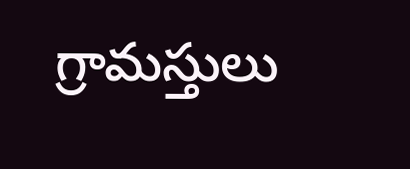గ్రామస్తులు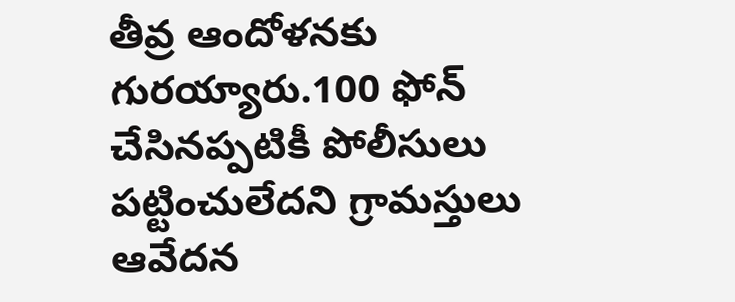తీవ్ర ఆందోళనకు గురయ్యారు.100 ఫోన్ చేసినప్పటికీ పోలీసులు పట్టించులేదని గ్రామస్తులు ఆవేదన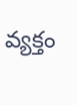వ్యక్తం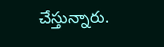చేస్తున్నారు.